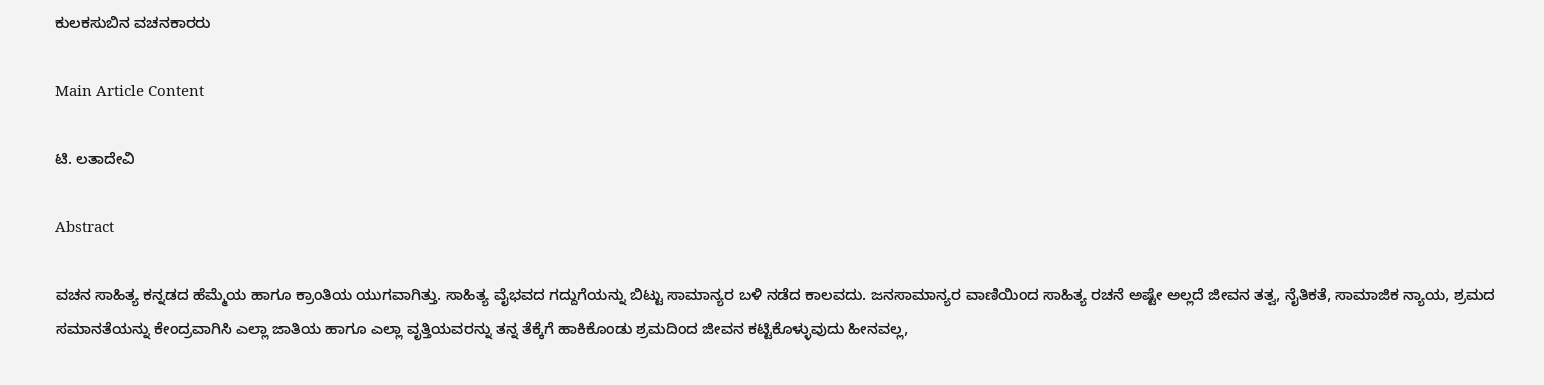ಕುಲಕಸುಬಿನ ವಚನಕಾರರು

Main Article Content

ಟಿ. ಲತಾದೇವಿ

Abstract

ವಚನ ಸಾಹಿತ್ಯ ಕನ್ನಡದ ಹೆಮ್ಮೆಯ ಹಾಗೂ ಕ್ರಾಂತಿಯ ಯುಗವಾಗಿತ್ತು. ಸಾಹಿತ್ಯ ವೈಭವದ ಗದ್ದುಗೆಯನ್ನು ಬಿಟ್ಟು ಸಾಮಾನ್ಯರ ಬಳಿ ನಡೆದ ಕಾಲವದು. ಜನಸಾಮಾನ್ಯರ ವಾಣಿಯಿಂದ ಸಾಹಿತ್ಯ ರಚನೆ ಅಷ್ಟೇ ಅಲ್ಲದೆ ಜೀವನ ತತ್ವ, ನೈತಿಕತೆ, ಸಾಮಾಜಿಕ ನ್ಯಾಯ, ಶ್ರಮದ ಸಮಾನತೆಯನ್ನು ಕೇಂದ್ರವಾಗಿಸಿ ಎಲ್ಲಾ ಜಾತಿಯ ಹಾಗೂ ಎಲ್ಲಾ ವೃತ್ತಿಯವರನ್ನು ತನ್ನ ತೆಕ್ಕೆಗೆ ಹಾಕಿಕೊಂಡು ಶ್ರಮದಿಂದ ಜೀವನ ಕಟ್ಟಿಕೊಳ್ಳುವುದು ಹೀನವಲ್ಲ,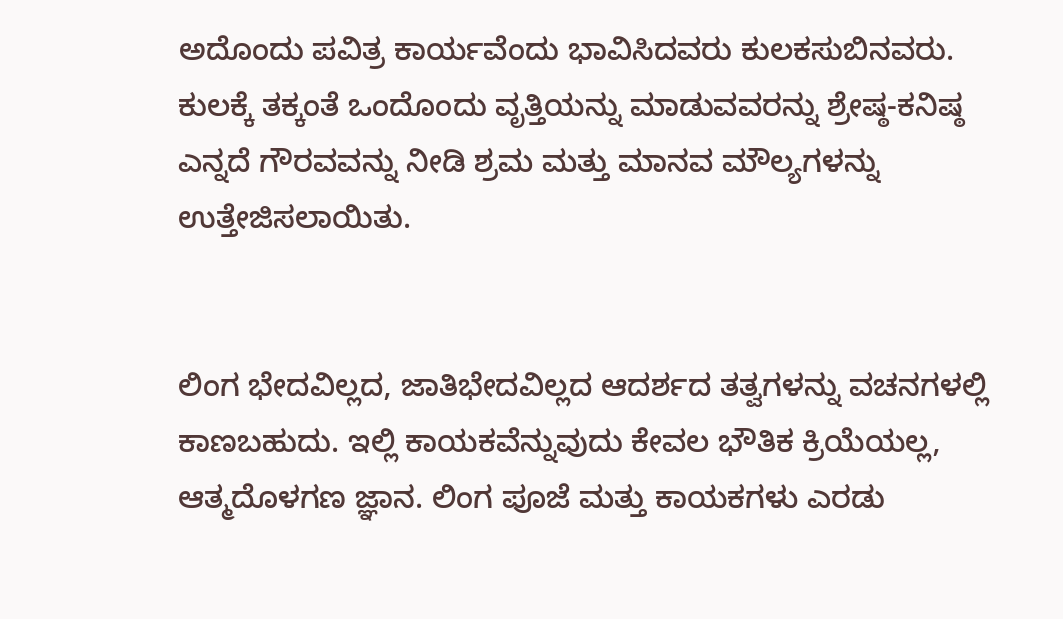ಅದೊಂದು ಪವಿತ್ರ ಕಾರ್ಯವೆಂದು ಭಾವಿಸಿದವರು ಕುಲಕಸುಬಿನವರು. ಕುಲಕ್ಕೆ ತಕ್ಕಂತೆ ಒಂದೊಂದು ವೃತ್ತಿಯನ್ನು ಮಾಡುವವರನ್ನು ಶ್ರೇಷ್ಠ-ಕನಿಷ್ಠ ಎನ್ನದೆ ಗೌರವವನ್ನು ನೀಡಿ ಶ್ರಮ ಮತ್ತು ಮಾನವ ಮೌಲ್ಯಗಳನ್ನು ಉತ್ತೇಜಿಸಲಾಯಿತು.


ಲಿಂಗ ಭೇದವಿಲ್ಲದ, ಜಾತಿಭೇದವಿಲ್ಲದ ಆದರ್ಶದ ತತ್ವಗಳನ್ನು ವಚನಗಳಲ್ಲಿ ಕಾಣಬಹುದು. ಇಲ್ಲಿ ಕಾಯಕವೆನ್ನುವುದು ಕೇವಲ ಭೌತಿಕ ಕ್ರಿಯೆಯಲ್ಲ, ಆತ್ಮದೊಳಗಣ ಜ್ಞಾನ. ಲಿಂಗ ಪೂಜೆ ಮತ್ತು ಕಾಯಕಗಳು ಎರಡು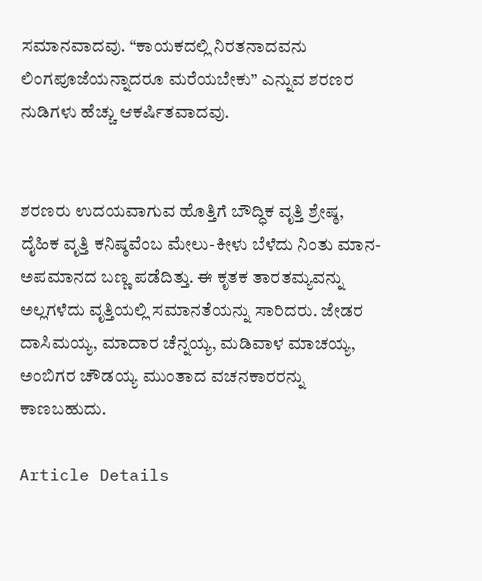ಸಮಾನವಾದವು. “ಕಾಯಕದಲ್ಲಿ ನಿರತನಾದವನು ಲಿಂಗಪೂಜೆಯನ್ನಾದರೂ ಮರೆಯಬೇಕು” ಎನ್ನುವ ಶರಣರ ನುಡಿಗಳು ಹೆಚ್ಚು ಆಕರ್ಷಿತವಾದವು.


ಶರಣರು ಉದಯವಾಗುವ ಹೊತ್ತಿಗೆ ಬೌದ್ಧಿಕ ವೃತ್ತಿ ಶ್ರೇಷ್ಠ, ದೈಹಿಕ ವೃತ್ತಿ ಕನಿಷ್ಠವೆಂಬ ಮೇಲು-ಕೀಳು ಬೆಳೆದು ನಿಂತು ಮಾನ-ಅಪಮಾನದ ಬಣ್ಣ ಪಡೆದಿತ್ತು. ಈ ಕೃತಕ ತಾರತಮ್ಯವನ್ನು ಅಲ್ಲಗಳೆದು ವೃತ್ತಿಯಲ್ಲಿ ಸಮಾನತೆಯನ್ನು ಸಾರಿದರು. ಜೇಡರ ದಾಸಿಮಯ್ಯ, ಮಾದಾರ ಚೆನ್ನಯ್ಯ, ಮಡಿವಾಳ ಮಾಚಯ್ಯ, ಅಂಬಿಗರ ಚೌಡಯ್ಯ ಮುಂತಾದ ವಚನಕಾರರನ್ನು ಕಾಣಬಹುದು.

Article Details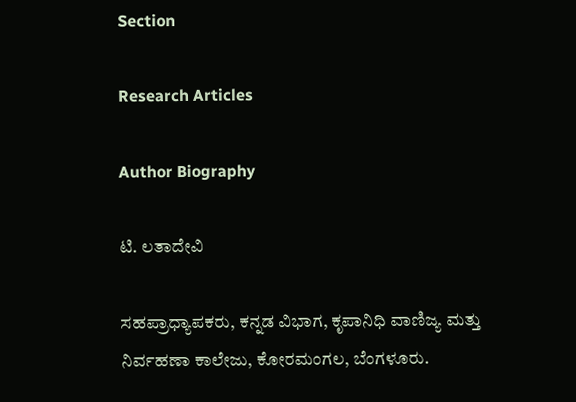Section

Research Articles

Author Biography

ಟಿ. ಲತಾದೇವಿ

ಸಹಪ್ರಾಧ್ಯಾಪಕರು, ಕನ್ನಡ ವಿಭಾಗ, ಕೃಪಾನಿಧಿ ವಾಣಿಜ್ಯ ಮತ್ತು ನಿರ್ವಹಣಾ ಕಾಲೇಜು, ಕೋರಮಂಗಲ, ಬೆಂಗಳೂರು.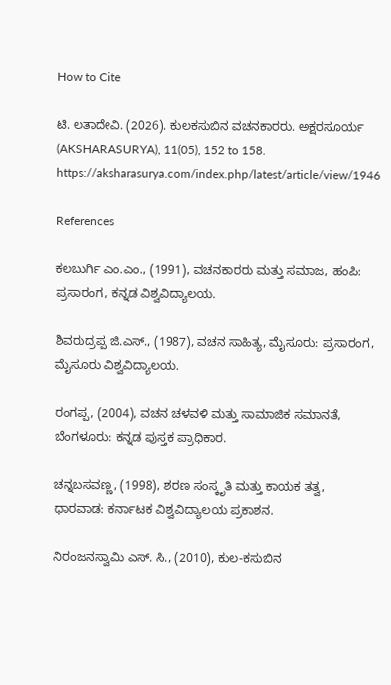How to Cite

ಟಿ. ಲತಾದೇವಿ. (2026). ಕುಲಕಸುಬಿನ ವಚನಕಾರರು. ಅಕ್ಷರಸೂರ್ಯ (AKSHARASURYA), 11(05), 152 to 158. https://aksharasurya.com/index.php/latest/article/view/1946

References

ಕಲಬುರ್ಗಿ ಎಂ.ಎಂ., (1991), ವಚನಕಾರರು ಮತ್ತು ಸಮಾಜ, ಹಂಪಿ: ಪ್ರಸಾರಂಗ, ಕನ್ನಡ ವಿಶ್ವವಿದ್ಯಾಲಯ.

ಶಿವರುದ್ರಪ್ಪ ಜಿ.ಎಸ್., (1987), ವಚನ ಸಾಹಿತ್ಯ, ಮೈಸೂರು: ಪ್ರಸಾರಂಗ, ಮೈಸೂರು ವಿಶ್ವವಿದ್ಯಾಲಯ.

ರಂಗಪ್ಪ, (2004), ವಚನ ಚಳವಳಿ ಮತ್ತು ಸಾಮಾಜಿಕ ಸಮಾನತೆ, ಬೆಂಗಳೂರು: ಕನ್ನಡ ಪುಸ್ತಕ ಪ್ರಾಧಿಕಾರ.

ಚನ್ನಬಸವಣ್ಣ, (1998), ಶರಣ ಸಂಸ್ಕೃತಿ ಮತ್ತು ಕಾಯಕ ತತ್ವ, ಧಾರವಾಡ: ಕರ್ನಾಟಕ ವಿಶ್ವವಿದ್ಯಾಲಯ ಪ್ರಕಾಶನ.

ನಿರಂಜನಸ್ವಾಮಿ ಎಸ್. ಸಿ., (2010), ಕುಲ-ಕಸುಬಿನ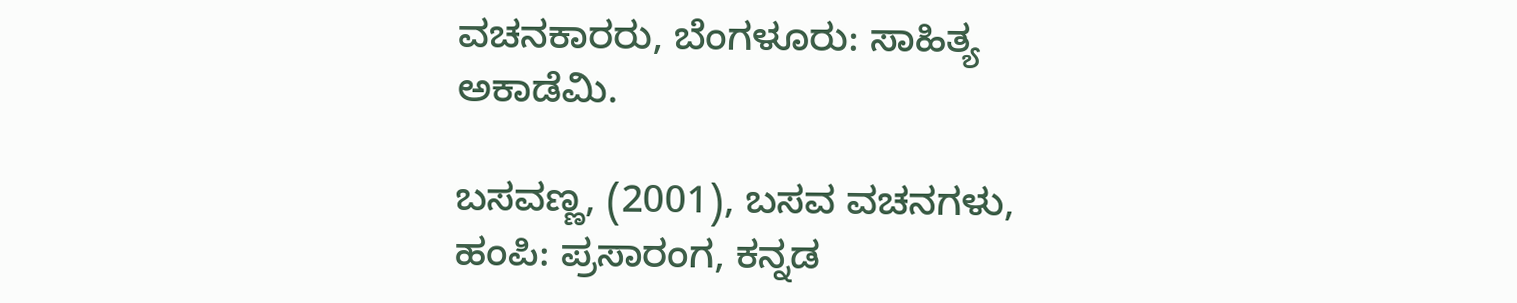ವಚನಕಾರರು, ಬೆಂಗಳೂರು: ಸಾಹಿತ್ಯ ಅಕಾಡೆಮಿ.

ಬಸವಣ್ಣ, (2001), ಬಸವ ವಚನಗಳು, ಹಂಪಿ: ಪ್ರಸಾರಂಗ, ಕನ್ನಡ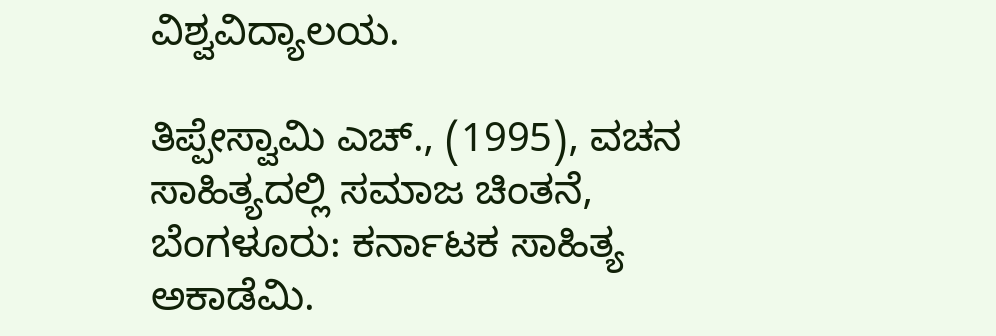ವಿಶ್ವವಿದ್ಯಾಲಯ.

ತಿಪ್ಪೇಸ್ವಾಮಿ ಎಚ್., (1995), ವಚನ ಸಾಹಿತ್ಯದಲ್ಲಿ ಸಮಾಜ ಚಿಂತನೆ, ಬೆಂಗಳೂರು: ಕರ್ನಾಟಕ ಸಾಹಿತ್ಯ ಅಕಾಡೆಮಿ.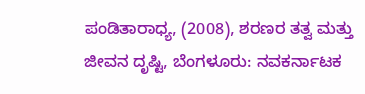ಪಂಡಿತಾರಾಧ್ಯ, (2008), ಶರಣರ ತತ್ವ ಮತ್ತು ಜೀವನ ದೃಷ್ಟಿ, ಬೆಂಗಳೂರು: ನವಕರ್ನಾಟಕ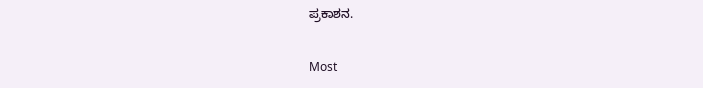ಪ್ರಕಾಶನ.

Most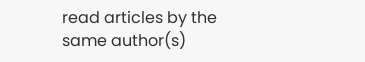read articles by the same author(s)